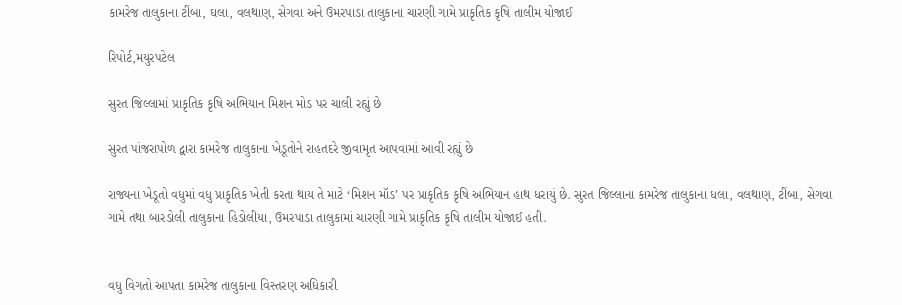કામરેજ તાલુકાના ટીંબા, ઘલા, વલથાણ, સેગવા અને ઉમરપાડા તાલુકાના ચારણી ગામે પ્રાકૃતિક કૃષિ તાલીમ યોજાઈ

રિપોર્ટ,મયુરપટેલ

સુરત જિલ્લામાં પ્રાકૃતિક કૃષિ અભિયાન મિશન મોડ પર ચાલી રહ્યું છે

સુરત પાંજરાપોળ દ્વારા કામરેજ તાલુકાના ખેડૂતોને રાહતદરે જીવામૃત આપવામાં આવી રહ્યું છે

રાજ્યના ખેડૂતો વધુમાં વધુ પ્રાકૃતિક ખેતી કરતા થાય તે માટે ‘મિશન મૉડ’ પર પ્રાકૃતિક કૃષિ અભિયાન હાથ ધરાયું છે. સુરત જિલ્લાના કામરેજ તાલુકાના ધલા, વલથાણ, ટીંબા, સેગવા ગામે તથા બારડોલી તાલુકાના હિડોલીયા, ઉમરપાડા તાલુકામાં ચારણી ગામે પ્રાકૃતિક કૃષિ તાલીમ યોજાઈ હતી.


વધુ વિગતો આપતા કામરેજ તાલુકાના વિસ્તરણ અધિકારી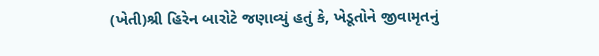(ખેતી)શ્રી હિરેન બારોટે જણાવ્યું હતું કે, ખેડૂતોને જીવામૃતનું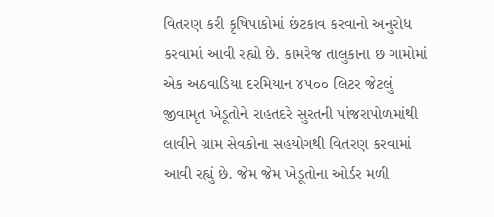વિતરણ કરી કૃષિપાકોમાં છંટકાવ કરવાનો અનુરોધ કરવામાં આવી રહ્યો છે. કામરેજ તાલુકાના છ ગામોમાં એક અઠવાડિયા દરમિયાન ૪૫૦૦ લિટર જેટલું જીવામૃત ખેડૂતોને રાહતદરે સુરતની પાંજરાપોળમાંથી લાવીને ગ્રામ સેવકોના સહયોગથી વિતરણ કરવામાં આવી રહ્યું છે. જેમ જેમ ખેડૂતોના ઓર્ડર મળી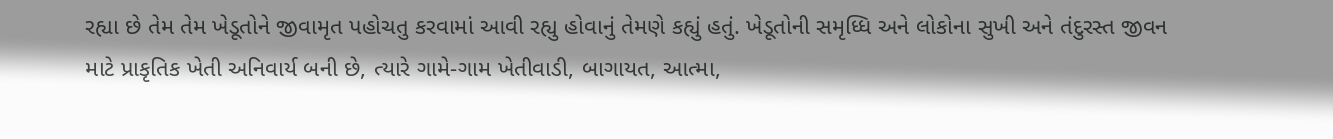રહ્યા છે તેમ તેમ ખેડૂતોને જીવામૃત પહોચતુ કરવામાં આવી રહ્યુ હોવાનું તેમણે કહ્યું હતું. ખેડૂતોની સમૃધ્ધિ અને લોકોના સુખી અને તંદુરસ્ત જીવન માટે પ્રાકૃતિક ખેતી અનિવાર્ય બની છે, ત્યારે ગામે-ગામ ખેતીવાડી, બાગાયત, આત્મા,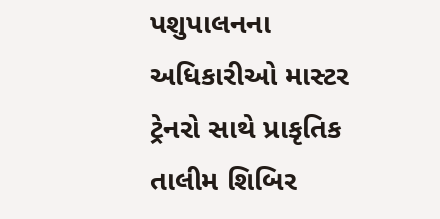પશુપાલનના અધિકારીઓ માસ્ટર ટ્રેનરો સાથે પ્રાકૃતિક તાલીમ શિબિર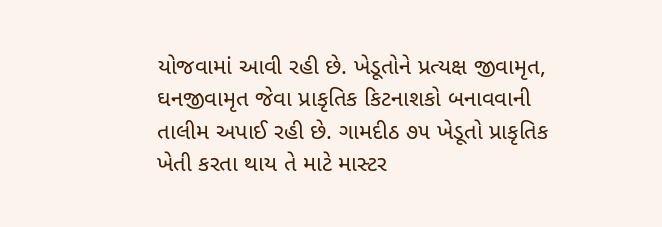યોજવામાં આવી રહી છે. ખેડૂતોને પ્રત્યક્ષ જીવામૃત, ઘનજીવામૃત જેવા પ્રાકૃતિક કિટનાશકો બનાવવાની તાલીમ અપાઈ રહી છે. ગામદીઠ ૭૫ ખેડૂતો પ્રાકૃતિક ખેતી કરતા થાય તે માટે માસ્ટર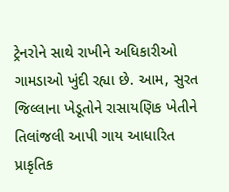ટ્રેનરોને સાથે રાખીને અધિકારીઓ ગામડાઓ ખુંદી રહ્યા છે. આમ, સુરત જિલ્લાના ખેડૂતોને રાસાયણિક ખેતીને તિલાંજલી આપી ગાય આધારિત પ્રાકૃતિક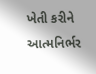ખેતી કરીને આત્મનિર્ભર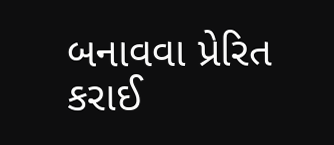બનાવવા પ્રેરિત કરાઈ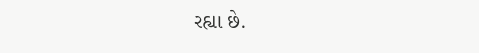રહ્યા છે.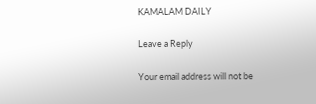KAMALAM DAILY

Leave a Reply

Your email address will not be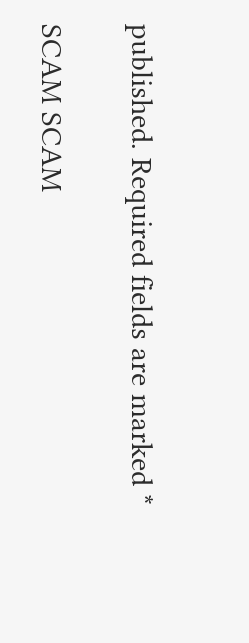published. Required fields are marked *

SCAM SCAM